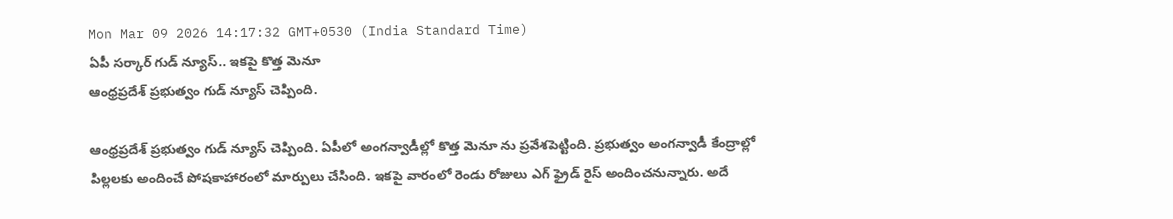Mon Mar 09 2026 14:17:32 GMT+0530 (India Standard Time)
ఏపీ సర్కార్ గుడ్ న్యూస్.. ఇకపై కొత్త మెనూ
ఆంధ్రప్రదేశ్ ప్రభుత్వం గుడ్ న్యూస్ చెప్పింది.

ఆంధ్రప్రదేశ్ ప్రభుత్వం గుడ్ న్యూస్ చెప్పింది. ఏపీలో అంగన్వాడీల్లో కొత్త మెనూ ను ప్రవేశపెట్టింది. ప్రభుత్వం అంగన్వాడీ కేంద్రాల్లో పిల్లలకు అందించే పోషకాహారంలో మార్పులు చేసింది. ఇకపై వారంలో రెండు రోజులు ఎగ్ ఫ్రైడ్ రైస్ అందించనున్నారు. అదే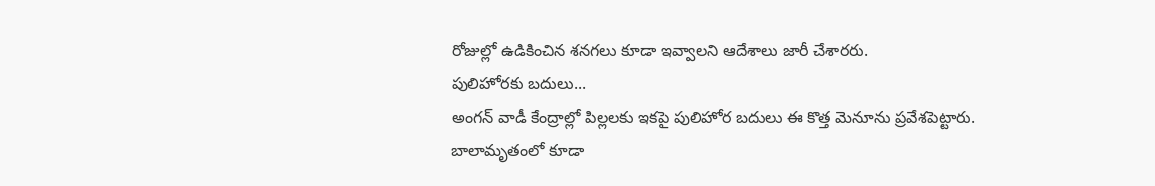రోజుల్లో ఉడికించిన శనగలు కూడా ఇవ్వాలని ఆదేశాలు జారీ చేశారరు.
పులిహోరకు బదులు...
అంగన్ వాడీ కేంద్రాల్లో పిల్లలకు ఇకపై పులిహోర బదులు ఈ కొత్త మెనూను ప్రవేశపెట్టారు. బాలామృతంలో కూడా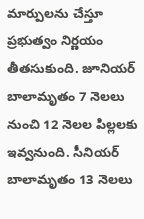మార్పులను చేస్తూ ప్రభుత్వం నిర్ణయం తీతసుకుంది. జూనియర్ బాలామృతం 7 నెలలు నుంచి 12 నెలల పిల్లలకు ఇవ్వనుంది. సీనియర్ బాలామృతం 13 నెలలు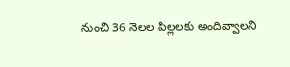నుంచి 36 నెలల పిల్లలకు అందివ్వాలని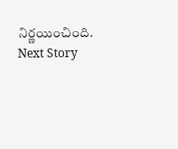నిర్ణయించింది.
Next Story